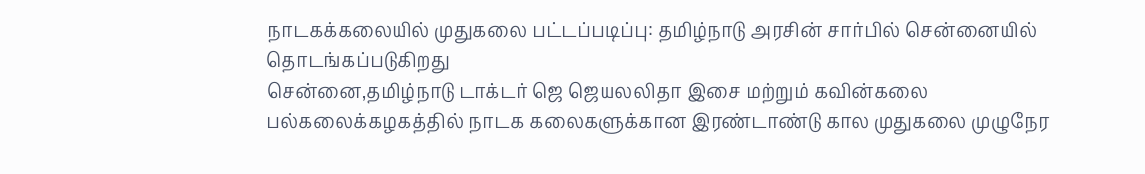நாடகக்கலையில் முதுகலை பட்டப்படிப்பு: தமிழ்நாடு அரசின் சார்பில் சென்னையில் தொடங்கப்படுகிறது
சென்னை,தமிழ்நாடு டாக்டர் ஜெ ஜெயலலிதா இசை மற்றும் கவின்கலை பல்கலைக்கழகத்தில் நாடக கலைகளுக்கான இரண்டாண்டு கால முதுகலை முழுநேர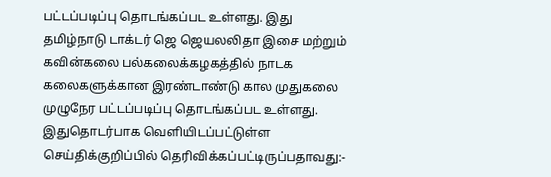பட்டப்படிப்பு தொடங்கப்பட உள்ளது. இது
தமிழ்நாடு டாக்டர் ஜெ ஜெயலலிதா இசை மற்றும் கவின்கலை பல்கலைக்கழகத்தில் நாடக கலைகளுக்கான இரண்டாண்டு கால முதுகலை முழுநேர பட்டப்படிப்பு தொடங்கப்பட உள்ளது. இதுதொடர்பாக வெளியிடப்பட்டுள்ள செய்திக்குறிப்பில் தெரிவிக்கப்பட்டிருப்பதாவது:-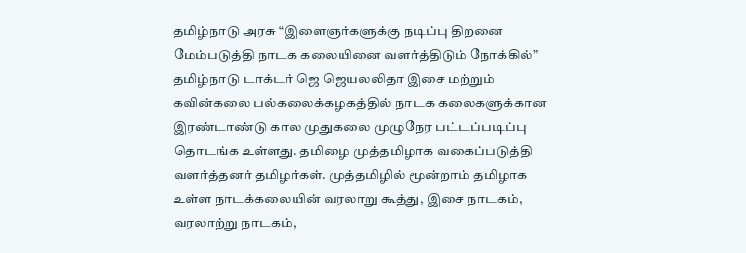தமிழ்நாடு அரசு “இளைஞர்களுக்கு நடிப்பு திறனை மேம்படுத்தி நாடக கலையினை வளர்த்திடும் நோக்கில்” தமிழ்நாடு டாக்டர் ஜெ ஜெயலலிதா இசை மற்றும் கவின்கலை பல்கலைக்கழகத்தில் நாடக கலைகளுக்கான இரண்டாண்டு கால முதுகலை முழுநேர பட்டப்படிப்பு தொடங்க உள்ளது. தமிழை முத்தமிழாக வகைப்படுத்தி வளர்த்தனர் தமிழர்கள். முத்தமிழில் மூன்றாம் தமிழாக உள்ள நாடக்கலையின் வரலாறு கூத்து, இசை நாடகம், வரலாற்று நாடகம்,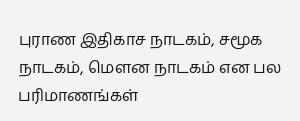புராண இதிகாச நாடகம், சமூக நாடகம், மௌன நாடகம் என பல பரிமாணங்கள்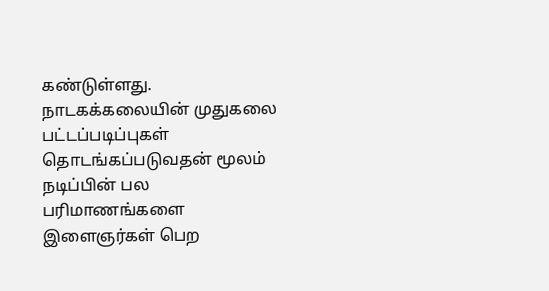கண்டுள்ளது.
நாடகக்கலையின் முதுகலை பட்டப்படிப்புகள் தொடங்கப்படுவதன் மூலம் நடிப்பின் பல பரிமாணங்களை இளைஞர்கள் பெற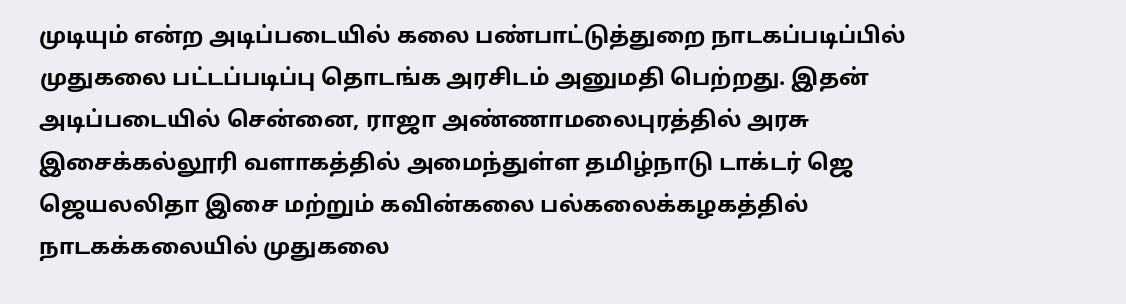முடியும் என்ற அடிப்படையில் கலை பண்பாட்டுத்துறை நாடகப்படிப்பில் முதுகலை பட்டப்படிப்பு தொடங்க அரசிடம் அனுமதி பெற்றது. இதன் அடிப்படையில் சென்னை, ராஜா அண்ணாமலைபுரத்தில் அரசு இசைக்கல்லூரி வளாகத்தில் அமைந்துள்ள தமிழ்நாடு டாக்டர் ஜெ ஜெயலலிதா இசை மற்றும் கவின்கலை பல்கலைக்கழகத்தில் நாடகக்கலையில் முதுகலை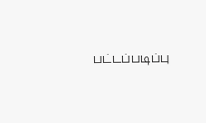பட்டப்படிப்பு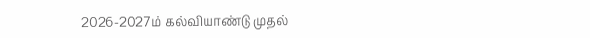2026-2027ம் கல்வியாண்டு முதல்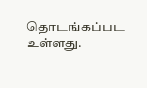தொடங்கப்பட உள்ளது.